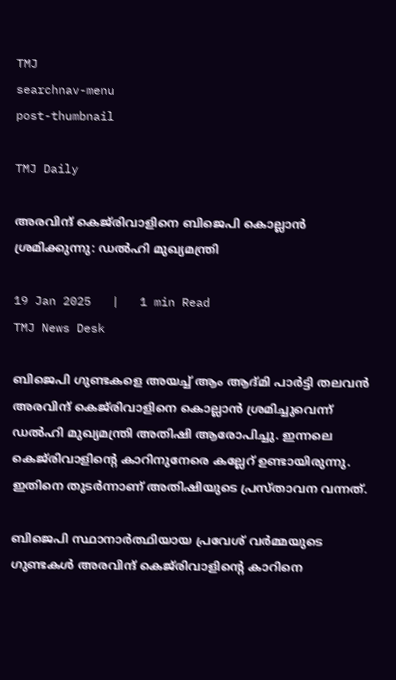TMJ
searchnav-menu
post-thumbnail

TMJ Daily

അരവിന്ദ് കെജ്‌രിവാളിനെ ബിജെപി കൊല്ലാന്‍ ശ്രമിക്കുന്നു: ഡല്‍ഹി മുഖ്യമന്ത്രി

19 Jan 2025   |   1 min Read
TMJ News Desk

ബിജെപി ഗുണ്ടകളെ അയച്ച് ആം ആദ്മി പാര്‍ട്ടി തലവന്‍ അരവിന്ദ് കെജ്‌രിവാളിനെ കൊല്ലാന്‍ ശ്രമിച്ചുവെന്ന് ഡല്‍ഹി മുഖ്യമന്ത്രി അതിഷി ആരോപിച്ചു. ഇന്നലെ കെജ്‌രിവാളിന്റെ കാറിനുനേരെ കല്ലേറ് ഉണ്ടായിരുന്നു. ഇതിനെ തുടര്‍ന്നാണ് അതിഷിയുടെ പ്രസ്താവന വന്നത്.

ബിജെപി സ്ഥാനാര്‍ത്ഥിയായ പ്രവേശ് വര്‍മ്മയുടെ ഗുണ്ടകള്‍ അരവിന്ദ് കെജ്‌രിവാളിന്റെ കാറിനെ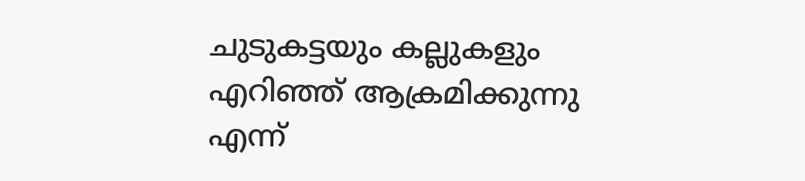ചുടുകട്ടയും കല്ലുകളും എറിഞ്ഞ് ആക്രമിക്കുന്നു എന്ന്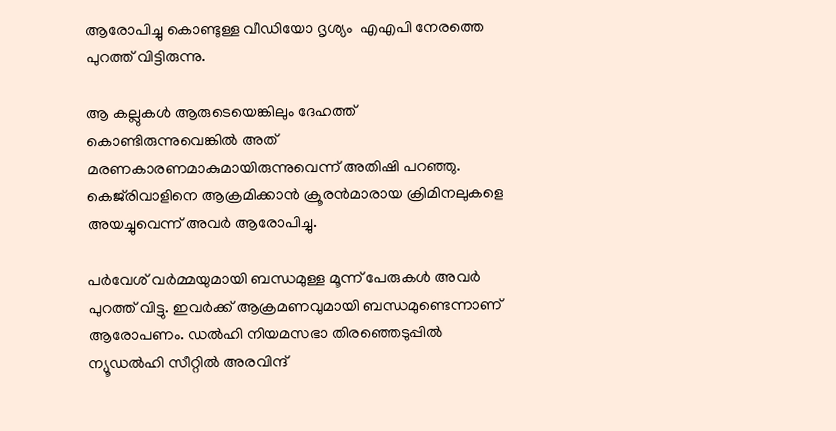ആരോപിച്ചു കൊണ്ടുള്ള വീഡിയോ ദൃശ്യം  എഎപി നേരത്തെ പുറത്ത് വിട്ടിരുന്നു.

ആ കല്ലുകള്‍ ആരുടെയെങ്കിലും ദേഹത്ത് കൊണ്ടിരുന്നുവെങ്കില്‍ അത് മരണകാരണമാകുമായിരുന്നുവെന്ന് അതിഷി പറഞ്ഞു. കെജ്‌രിവാളിനെ ആക്രമിക്കാന്‍ ക്രൂരന്‍മാരായ ക്രിമിനലുകളെ അയച്ചുവെന്ന് അവര്‍ ആരോപിച്ചു.

പര്‍വേശ് വര്‍മ്മയുമായി ബന്ധമുള്ള മൂന്ന് പേരുകള്‍ അവര്‍ പുറത്ത് വിട്ടു. ഇവര്‍ക്ക് ആക്രമണവുമായി ബന്ധമുണ്ടെന്നാണ് ആരോപണം. ഡല്‍ഹി നിയമസഭാ തിരഞ്ഞെടുപ്പില്‍ ന്യൂഡല്‍ഹി സീറ്റില്‍ അരവിന്ദ്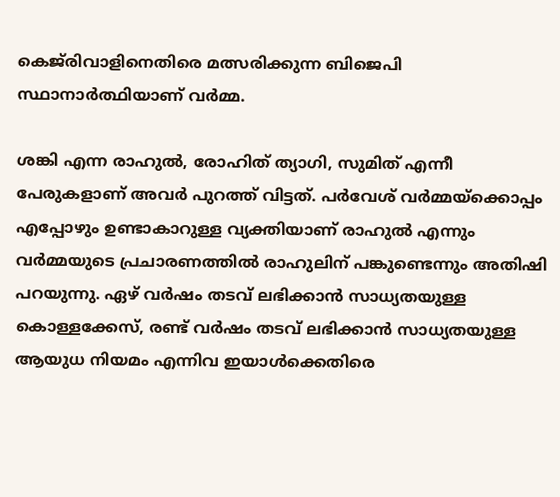കെജ്‌രിവാളിനെതിരെ മത്സരിക്കുന്ന ബിജെപി സ്ഥാനാര്‍ത്ഥിയാണ് വര്‍മ്മ.

ശങ്കി എന്ന രാഹുല്‍, രോഹിത് ത്യാഗി, സുമിത് എന്നീ പേരുകളാണ് അവര്‍ പുറത്ത് വിട്ടത്. പര്‍വേശ് വര്‍മ്മയ്‌ക്കൊപ്പം എപ്പോഴും ഉണ്ടാകാറുള്ള വ്യക്തിയാണ് രാഹുല്‍ എന്നും വര്‍മ്മയുടെ പ്രചാരണത്തില്‍ രാഹുലിന് പങ്കുണ്ടെന്നും അതിഷി പറയുന്നു. ഏഴ് വര്‍ഷം തടവ് ലഭിക്കാന്‍ സാധ്യതയുള്ള കൊള്ളക്കേസ്, രണ്ട് വര്‍ഷം തടവ് ലഭിക്കാന്‍ സാധ്യതയുള്ള ആയുധ നിയമം എന്നിവ ഇയാള്‍ക്കെതിരെ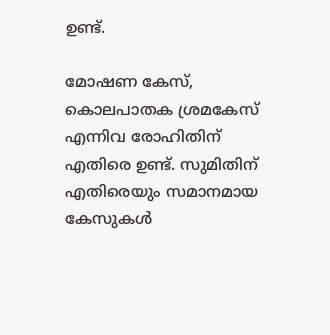ഉണ്ട്.

മോഷണ കേസ്, കൊലപാതക ശ്രമകേസ് എന്നിവ രോഹിതിന് എതിരെ ഉണ്ട്. സുമിതിന് എതിരെയും സമാനമായ കേസുകള്‍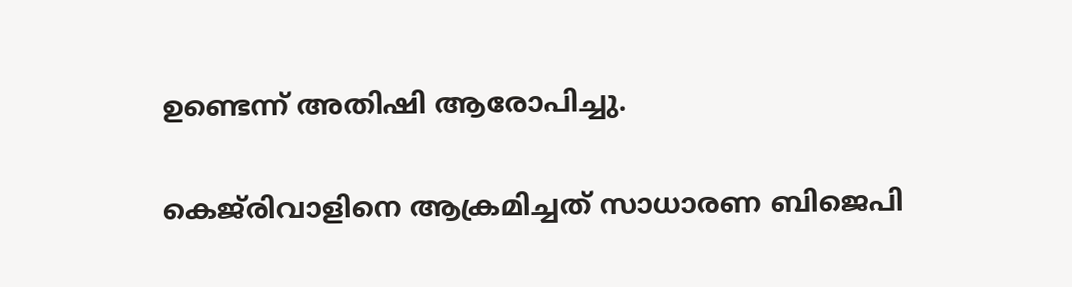ഉണ്ടെന്ന് അതിഷി ആരോപിച്ചു.

കെജ്‌രിവാളിനെ ആക്രമിച്ചത് സാധാരണ ബിജെപി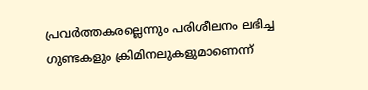പ്രവര്‍ത്തകരല്ലെന്നും പരിശീലനം ലഭിച്ച ഗുണ്ടകളും ക്രിമിനലുകളുമാണെന്ന്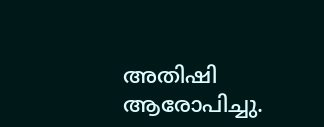അതിഷി ആരോപിച്ചു.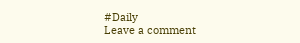#Daily
Leave a comment